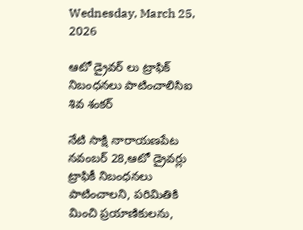Wednesday, March 25, 2026

ఆటో డ్రైవర్ లు ట్రాఫిక్ నిబంధనలు పాటించాలిసిఐ శివ శంకర్

నేటి సాక్షి నారాయణపేట నవంబర్ 28,ఆటో డ్రైవర్లు ట్రాఫికీ నిబంధనలు పాటించాలని, పరిమితికి మించి ప్రయాణికులను,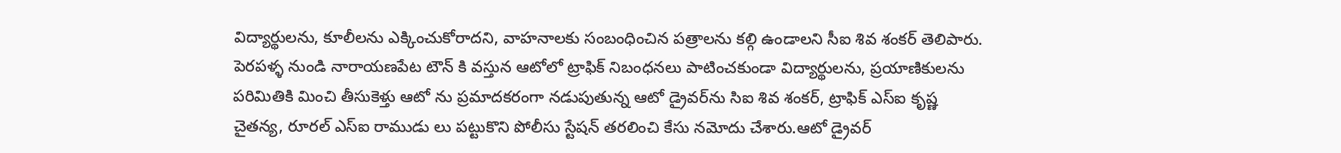విద్యార్థులను, కూలీలను ఎక్కించుకోరాదని, వాహనాలకు సంబంధించిన పత్రాలను కల్గి ఉండాలని సీఐ శివ శంకర్ తెలిపారు. పెరపళ్ళ నుండి నారాయణపేట టౌన్ కి వస్తున ఆటోలో ట్రాఫిక్ నిబంధనలు పాటించకుండా విద్యార్థులను, ప్రయాణికులను పరిమితికి మించి తీసుకెళ్తు ఆటో ను ప్రమాదకరంగా నడుపుతున్న ఆటో డ్రైవర్‌ను సిఐ శివ శంకర్, ట్రాఫిక్ ఎస్ఐ కృష్ణ చైతన్య, రూరల్ ఎస్ఐ రాముడు లు పట్టుకొని పోలీసు స్టేషన్ తరలించి కేసు నమోదు చేశారు.ఆటో డ్రైవర్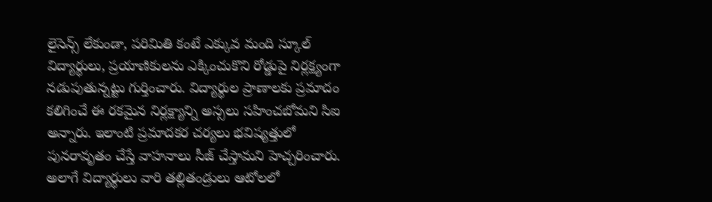లైసెన్స్ లేకుండా, పరిమితి కంటే ఎక్కువ మంది స్కూల్ విద్యార్థులు, ప్రయాణికులను ఎక్కించుకొని రోడ్డుపై నిర్లక్ష్యంగా నడుపుతున్నట్టు గుర్తించారు. విద్యార్థుల ప్రాణాలకు ప్రమాదం కలిగించే ఈ రకమైన నిర్లక్ష్యాన్ని అస్సలు సహించబోమని సిఐ అన్నారు. ఇలాంటి ప్రమాదకర చర్యలు భవిష్యత్తులో పునరావృతం చేస్తే వాహనాలు సీజ్ చేస్తామని హెచ్చరించారు. అలాగే విద్యార్థులు వారి తల్లితండ్రులు ఆటోలలో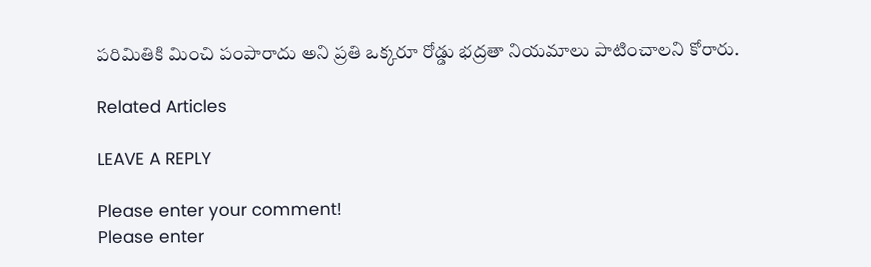పరిమితికి మించి పంపారాదు అని ప్రతి ఒక్కరూ రోడ్డు భద్రతా నియమాలు పాటించాలని కోరారు.

Related Articles

LEAVE A REPLY

Please enter your comment!
Please enter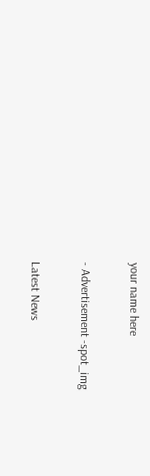your name here

- Advertisement -spot_img

Latest News